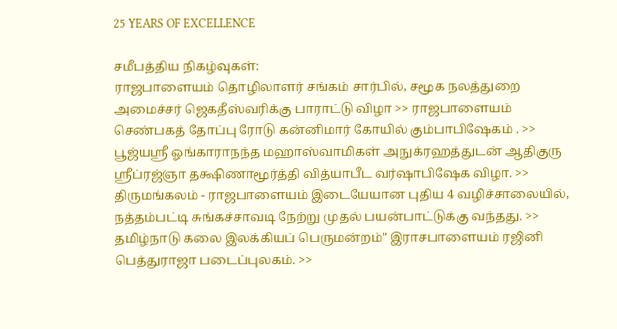25 YEARS OF EXCELLENCE

சமீபத்திய நிகழ்வுகள்:
ராஜபாளையம் தொழிலாளர் சங்கம் சார்பில், சமூக நலத்துறை அமைச்சர் ஜெகதீஸ்வரிக்கு பாராட்டு விழா >> ராஜபாளையம் செண்பகத் தோப்பு ரோடு கன்னிமார் கோயில் கும்பாபிஷேகம் . >> பூஜ்யஸ்ரீ ஓங்காராநந்த மஹாஸ்வாமிகள் அநுக்ரஹத்துடன் ஆதிகுரு ஸ்ரீப்ரஜ்ஞா தக்ஷிணாமூர்த்தி வித்யாபீட வர்ஷாபிஷேக விழா. >> திருமங்கலம் - ராஜபாளையம் இடையேயான புதிய 4 வழிச்சாலையில், நத்தம்பட்டி சுங்கச்சாவடி நேற்று முதல் பயன்பாட்டுக்கு வந்தது. >> தமிழ்நாடு கலை இலக்கியப் பெருமன்றம்" இராசபாளையம் ரஜினி பெத்துராஜா படைப்புலகம். >>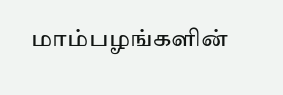மாம்பழங்களின்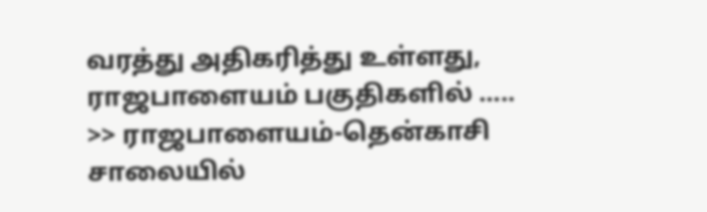வரத்து அதிகரித்து உள்ளது, ராஜபாளையம் பகுதிகளில் ….. >> ராஜபாளையம்-தென்காசி சாலையில்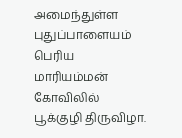அமைந்துள்ள புதுப்பாளையம் பெரிய மாரியம்மன் கோவிலில் பூக்குழி திருவிழா.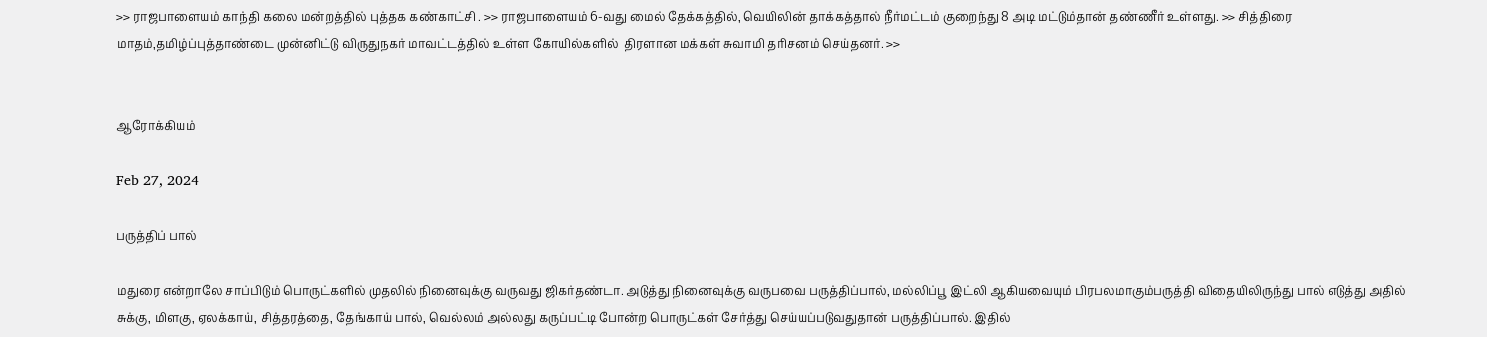>> ராஜபாளையம் காந்தி கலை மன்றத்தில் புத்தக கண்காட்சி . >> ராஜபாளையம் 6-வது மைல் தேக்கத்தில், வெயிலின் தாக்கத்தால் நீர்மட்டம் குறைந்து 8 அடி மட்டும்தான் தண்ணீர் உள்ளது. >> சித்திரை மாதம்,தமிழ்ப்புத்தாண்டை முன்னிட்டு விருதுநகர் மாவட்டத்தில் உள்ள கோயில்களில்  திரளான மக்கள் சுவாமி தரிசனம் செய்தனர். >>


ஆரோக்கியம்

Feb 27, 2024

பருத்திப் பால்

மதுரை என்றாலே சாப்பிடும் பொருட்களில் முதலில் நினைவுக்கு வருவது ஜிகர்தண்டா. அடுத்து நினைவுக்கு வருபவை பருத்திப்பால், மல்லிப்பூ இட்லி ஆகியவையும் பிரபலமாகும்பருத்தி விதையிலிருந்து பால் எடுத்து அதில் சுக்கு, மிளகு, ஏலக்காய், சித்தரத்தை, தேங்காய் பால், வெல்லம் அல்லது கருப்பட்டி போன்ற பொருட்கள் சேர்த்து செய்யப்படுவதுதான் பருத்திப்பால். இதில்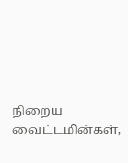நிறைய வைட்டமின்கள்,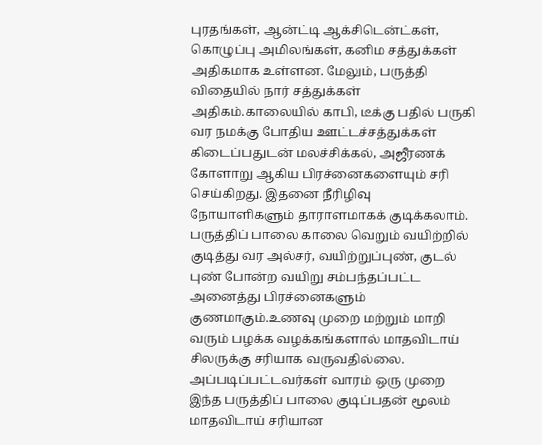புரதங்கள், ஆன்ட்டி ஆக்சிடென்ட்கள், கொழுப்பு அமிலங்கள், கனிம சத்துக்கள் அதிகமாக உள்ளன. மேலும், பருத்தி விதையில் நார் சத்துக்கள் அதிகம்.காலையில் காபி, டீக்கு பதில் பருகி வர நமக்கு போதிய ஊட்டச்சத்துக்கள் கிடைப்பதுடன் மலச்சிக்கல், அஜீரணக் கோளாறு ஆகிய பிரச்னைகளையும் சரி செய்கிறது. இதனை நீரிழிவு நோயாளிகளும் தாராளமாகக் குடிக்கலாம். பருத்திப் பாலை காலை வெறும் வயிற்றில் குடித்து வர அல்சர், வயிற்றுப்புண், குடல் புண் போன்ற வயிறு சம்பந்தப்பட்ட அனைத்து பிரச்னைகளும் குணமாகும்.உணவு முறை மற்றும் மாறி வரும் பழக்க வழக்கங்களால் மாதவிடாய் சிலருக்கு சரியாக வருவதில்லை. அப்படிப்பட்டவர்கள் வாரம் ஒரு முறை இந்த பருத்திப் பாலை குடிப்பதன் மூலம் மாதவிடாய் சரியான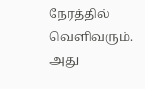நேரத்தில் வெளிவரும். அது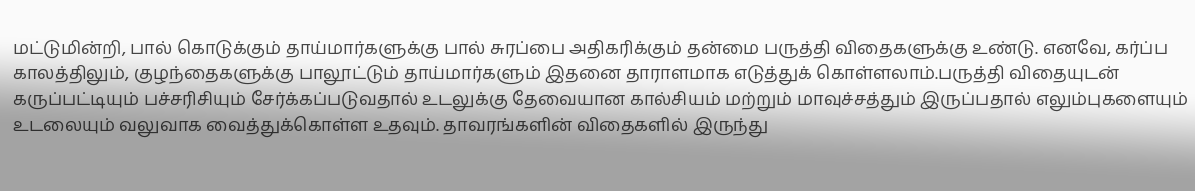மட்டுமின்றி, பால் கொடுக்கும் தாய்மார்களுக்கு பால் சுரப்பை அதிகரிக்கும் தன்மை பருத்தி விதைகளுக்கு உண்டு. எனவே, கர்ப்ப காலத்திலும், குழந்தைகளுக்கு பாலூட்டும் தாய்மார்களும் இதனை தாராளமாக எடுத்துக் கொள்ளலாம்.பருத்தி விதையுடன் கருப்பட்டியும் பச்சரிசியும் சேர்க்கப்படுவதால் உடலுக்கு தேவையான கால்சியம் மற்றும் மாவுச்சத்தும் இருப்பதால் எலும்புகளையும் உடலையும் வலுவாக வைத்துக்கொள்ள உதவும். தாவரங்களின் விதைகளில் இருந்து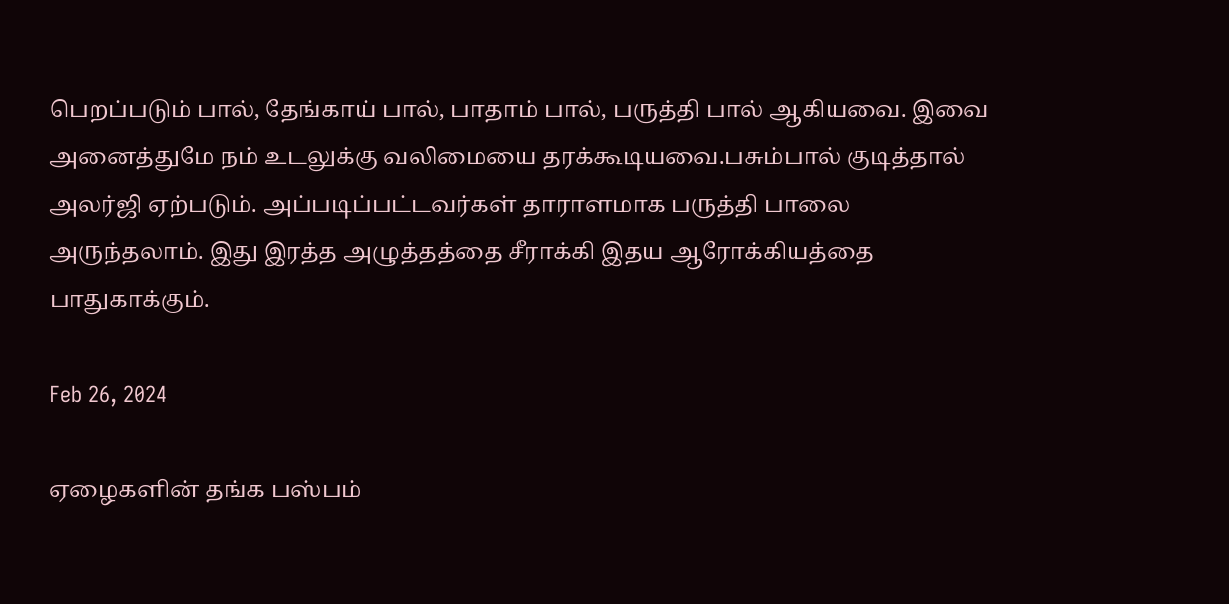பெறப்படும் பால், தேங்காய் பால், பாதாம் பால், பருத்தி பால் ஆகியவை. இவை அனைத்துமே நம் உடலுக்கு வலிமையை தரக்கூடியவை.பசும்பால் குடித்தால் அலர்ஜி ஏற்படும். அப்படிப்பட்டவர்கள் தாராளமாக பருத்தி பாலை அருந்தலாம். இது இரத்த அழுத்தத்தை சீராக்கி இதய ஆரோக்கியத்தை பாதுகாக்கும்.

Feb 26, 2024

ஏழைகளின் தங்க பஸ்பம்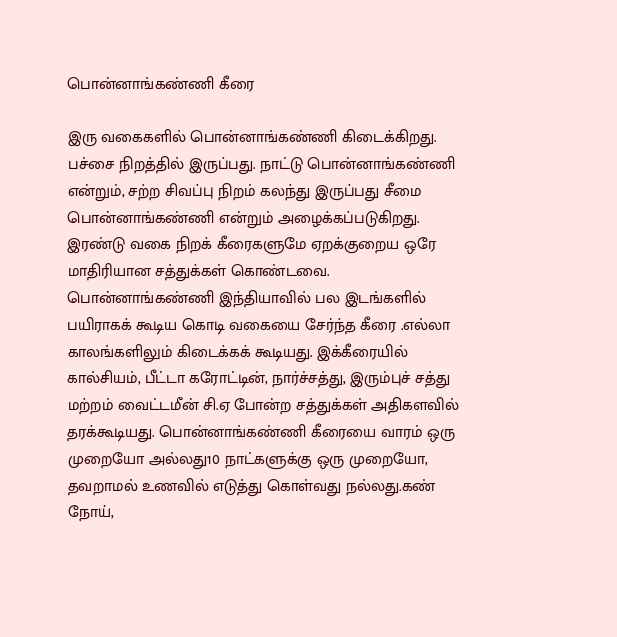பொன்னாங்கண்ணி கீரை

இரு வகைகளில் பொன்னாங்கண்ணி கிடைக்கிறது. பச்சை நிறத்தில் இருப்பது. நாட்டு பொன்னாங்கண்ணி என்றும், சற்ற சிவப்பு நிறம் கலந்து இருப்பது சீமை பொன்னாங்கண்ணி என்றும் அழைக்கப்படுகிறது. இரண்டு வகை நிறக் கீரைகளுமே ஏறக்குறைய ஒரே மாதிரியான சத்துக்கள் கொண்டவை. பொன்னாங்கண்ணி இந்தியாவில் பல இடங்களில் பயிராகக் கூடிய கொடி வகையை சேர்ந்த கீரை .எல்லா காலங்களிலும் கிடைக்கக் கூடியது. இக்கீரையில் கால்சியம், பீட்டா கரோட்டின், நார்ச்சத்து, இரும்புச் சத்து மற்றம் வைட்டமீன் சி.ஏ போன்ற சத்துக்கள் அதிகளவில் தரக்கூடியது. பொன்னாங்கண்ணி கீரையை வாரம் ஒரு முறையோ அல்லது10 நாட்களுக்கு ஒரு முறையோ, தவறாமல் உணவில் எடுத்து கொள்வது நல்லது.கண் நோய்,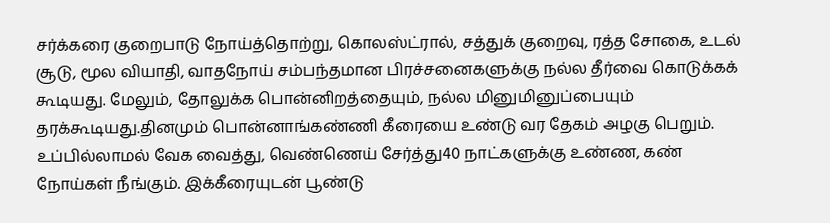சர்க்கரை குறைபாடு நோய்த்தொற்று, கொலஸ்ட்ரால், சத்துக் குறைவு, ரத்த சோகை, உடல் சூடு, மூல வியாதி, வாதநோய் சம்பந்தமான பிரச்சனைகளுக்கு நல்ல தீர்வை கொடுக்கக் கூடியது. மேலும், தோலுக்க பொன்னிறத்தையும், நல்ல மினுமினுப்பையும் தரக்கூடியது.தினமும் பொன்னாங்கண்ணி கீரையை உண்டு வர தேகம் அழகு பெறும். உப்பில்லாமல் வேக வைத்து, வெண்ணெய் சேர்த்து40 நாட்களுக்கு உண்ண, கண் நோய்கள் நீங்கும். இக்கீரையுடன் பூண்டு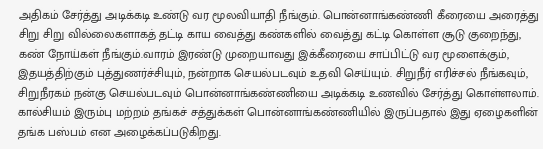அதிகம் சேர்த்து அடிக்கடி உண்டு வர மூலவியாதி நீங்கும். பொன்னாங்கண்ணி கீரையை அரைத்து சிறு சிறு வில்லைகளாகத் தட்டி காய வைத்து கண்களில் வைத்து கட்டி கொள்ள சூடு குறைந்து, கண் நோய்கள் நீங்கும்.வாரம் இரண்டு முறையாவது இக்கீரையை சாப்பிட்டு வர மூளைக்கும், இதயத்திற்கும் புத்துணர்ச்சியும், நன்றாக செயல்படவும் உதவி செய்யும். சிறுநீர் எரிச்சல் நீங்கவும், சிறுநீரகம் நன்கு செயல்படவும் பொன்னாங்கண்ணியை அடிக்கடி உணவில் சேர்த்து கொள்ளலாம். கால்சியம் இரும்பு மற்றம் தங்கச் சத்துக்கள் பொன்னாங்கண்ணியில் இருப்பதால் இது ஏழைகளின் தங்க பஸ்பம் என அழைக்கப்படுகிறது.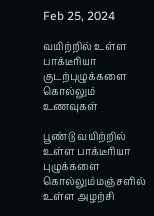Feb 25, 2024

வயிற்றில் உள்ள பாக்டீரியா குடற்புழுக்களை கொல்லும் உணவுகள்

பூண்டு வயிற்றில் உள்ள பாக்டீரியா புழுக்களை கொல்லும்மஞ்சளில் உள்ள அழற்சி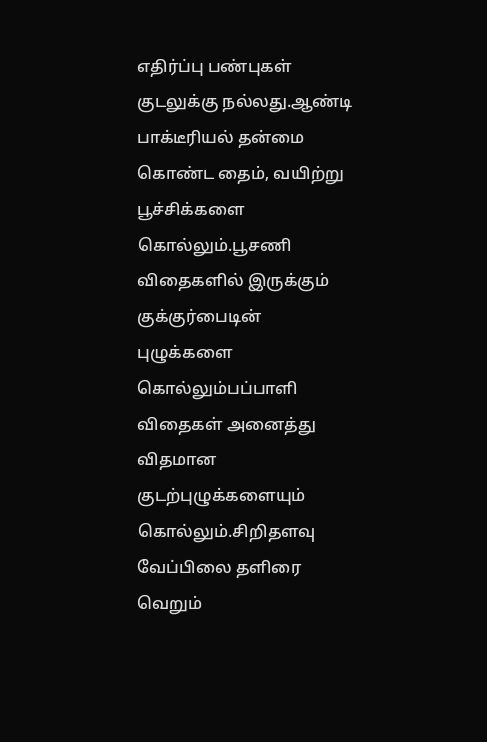எதிர்ப்பு பண்புகள் குடலுக்கு நல்லது.ஆண்டி பாக்டீரியல் தன்மை கொண்ட தைம், வயிற்று பூச்சிக்களை கொல்லும்.பூசணி விதைகளில் இருக்கும் குக்குர்பைடின் புழுக்களை கொல்லும்பப்பாளி விதைகள் அனைத்து விதமான குடற்புழுக்களையும் கொல்லும்.சிறிதளவு வேப்பிலை தளிரை வெறும்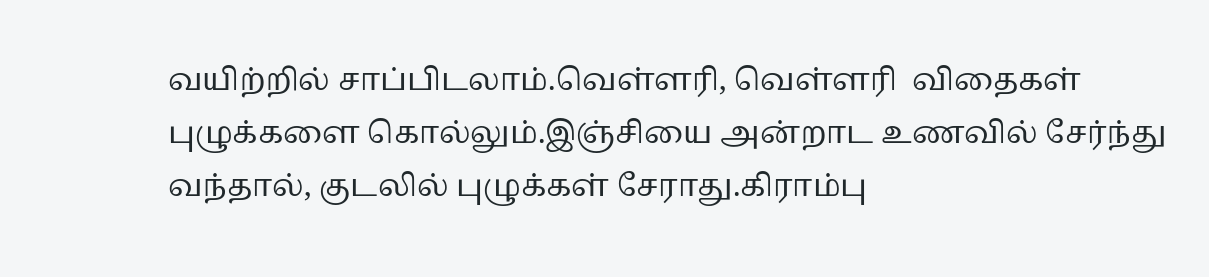வயிற்றில் சாப்பிடலாம்.வெள்ளரி, வெள்ளரி  விதைகள் புழுக்களை கொல்லும்.இஞ்சியை அன்றாட உணவில் சேர்ந்து வந்தால், குடலில் புழுக்கள் சேராது.கிராம்பு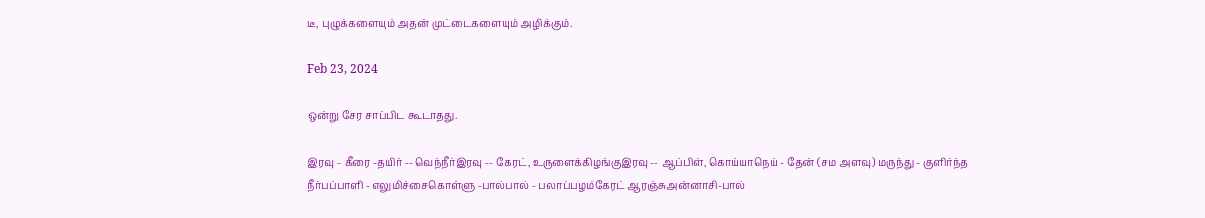டீ, புழுக்களையும் அதன் முட்டைகளையும் அழிக்கும்.

Feb 23, 2024

ஒன்று சேர சாப்பிட கூடாதது.

இரவு – கீரை -தயிர் -- வெந்நீர்இரவு -- கேரட், உருளைக்கிழங்குஇரவு -- ஆப்பிள், கொய்யாநெய் - தேன் (சம அளவு) மருந்து - குளிர்ந்த நீர்பப்பாளி - எலுமிச்சைகொள்ளு -பால்பால் - பலாப்பழம்கேரட் ஆரஞ்சுஅன்னாசி-பால்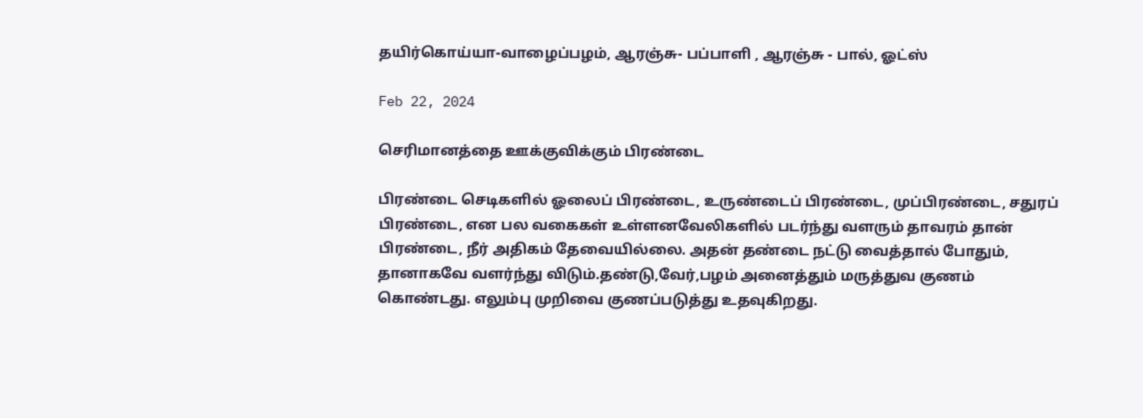தயிர்கொய்யா-வாழைப்பழம், ஆரஞ்சு- பப்பாளி , ஆரஞ்சு - பால், ஓட்ஸ்

Feb 22, 2024

செரிமானத்தை ஊக்குவிக்கும் பிரண்டை

பிரண்டை செடிகளில் ஓலைப் பிரண்டை, உருண்டைப் பிரண்டை, முப்பிரண்டை, சதுரப் பிரண்டை, என பல வகைகள் உள்ளனவேலிகளில் படர்ந்து வளரும் தாவரம் தான் பிரண்டை, நீர் அதிகம் தேவையில்லை. அதன் தண்டை நட்டு வைத்தால் போதும், தானாகவே வளர்ந்து விடும்.தண்டு,வேர்,பழம் அனைத்தும் மருத்துவ குணம் கொண்டது. எலும்பு முறிவை குணப்படுத்து உதவுகிறது.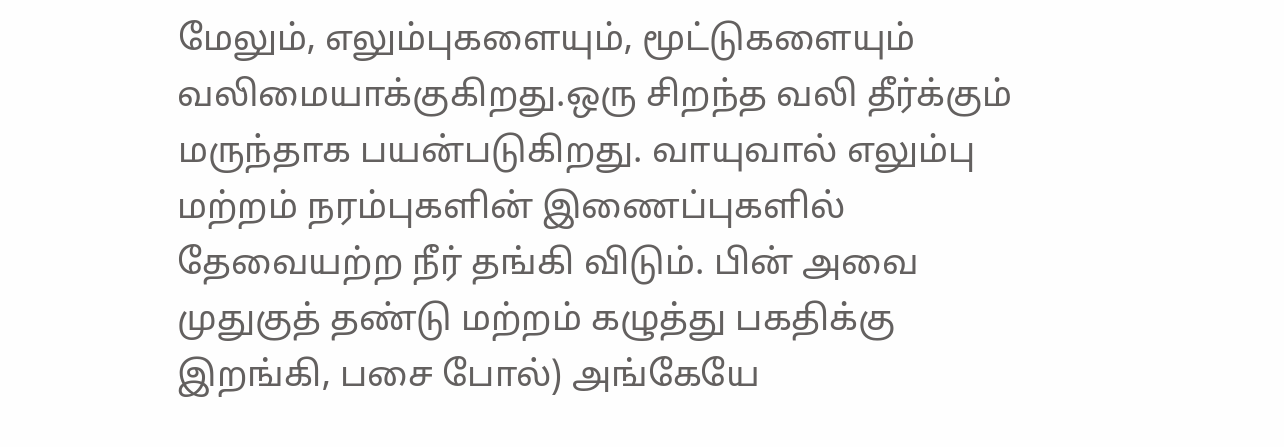மேலும், எலும்புகளையும், மூட்டுகளையும் வலிமையாக்குகிறது.ஒரு சிறந்த வலி தீர்க்கும் மருந்தாக பயன்படுகிறது. வாயுவால் எலும்பு மற்றம் நரம்புகளின் இணைப்புகளில் தேவையற்ற நீர் தங்கி விடும். பின் அவை முதுகுத் தண்டு மற்றம் கழுத்து பகதிக்கு இறங்கி, பசை போல்) அங்கேயே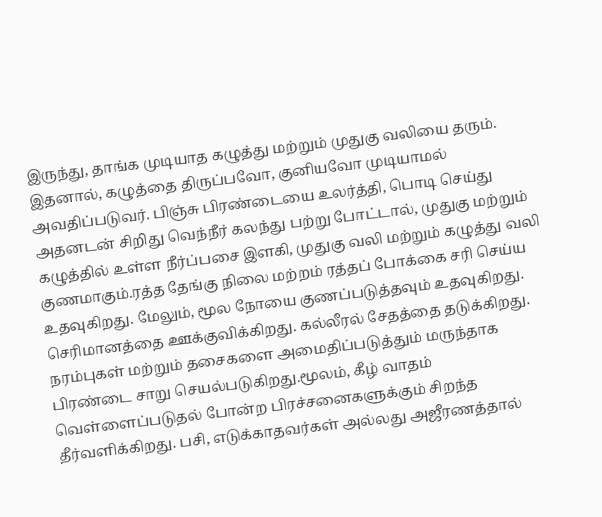இருந்து, தாங்க முடியாத கழுத்து மற்றும் முதுகு வலியை தரும். இதனால், கழுத்தை திருப்பவோ, குனியவோ முடியாமல் அவதிப்படுவர். பிஞ்சு பிரண்டையை உலர்த்தி, பொடி செய்து அதனடன் சிறிது வெந்நீர் கலந்து பற்று போட்டால், முதுகு மற்றும் கழுத்தில் உள்ள நீர்ப்பசை இளகி, முதுகு வலி மற்றும் கழுத்து வலி குணமாகும்.ரத்த தேங்கு நிலை மற்றம் ரத்தப் போக்கை சரி செய்ய உதவுகிறது. மேலும், மூல நோயை குணப்படுத்தவும் உதவுகிறது. செரிமானத்தை ஊக்குவிக்கிறது. கல்லீரல் சேதத்தை தடுக்கிறது. நரம்புகள் மற்றும் தசைகளை அமைதிப்படுத்தும் மருந்தாக பிரண்டை சாறு செயல்படுகிறது.மூலம், கீழ் வாதம் வெள்ளைப்படுதல் போன்ற பிரச்சனைகளுக்கும் சிறந்த தீர்வளிக்கிறது. பசி, எடுக்காதவர்கள் அல்லது அஜீரணத்தால்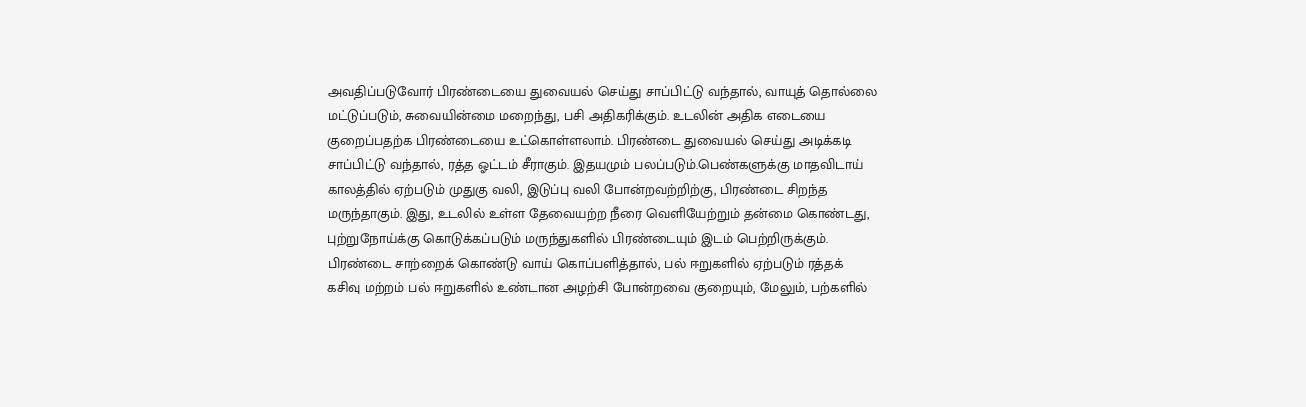அவதிப்படுவோர் பிரண்டையை துவையல் செய்து சாப்பிட்டு வந்தால், வாயுத் தொல்லை மட்டுப்படும், சுவையின்மை மறைந்து, பசி அதிகரிக்கும். உடலின் அதிக எடையை குறைப்பதற்க பிரண்டையை உட்கொள்ளலாம். பிரண்டை துவையல் செய்து அடிக்கடி சாப்பிட்டு வந்தால், ரத்த ஓட்டம் சீராகும். இதயமும் பலப்படும்.பெண்களுக்கு மாதவிடாய் காலத்தில் ஏற்படும் முதுகு வலி, இடுப்பு வலி போன்றவற்றிற்கு, பிரண்டை சிறந்த மருந்தாகும். இது, உடலில் உள்ள தேவையற்ற நீரை வெளியேற்றும் தன்மை கொண்டது, புற்றுநோய்க்கு கொடுக்கப்படும் மருந்துகளில் பிரண்டையும் இடம் பெற்றிருக்கும். பிரண்டை சாற்றைக் கொண்டு வாய் கொப்பளித்தால், பல் ஈறுகளில் ஏற்படும் ரத்தக் கசிவு மற்றம் பல் ஈறுகளில் உண்டான அழற்சி போன்றவை குறையும், மேலும், பற்களில்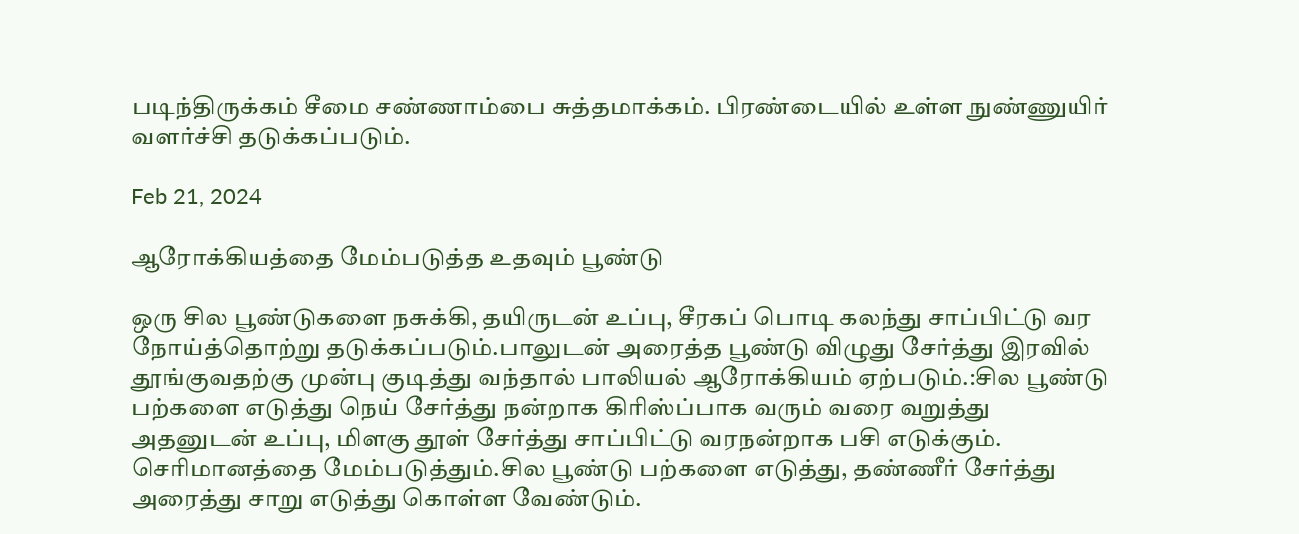படிந்திருக்கம் சீமை சண்ணாம்பை சுத்தமாக்கம். பிரண்டையில் உள்ள நுண்ணுயிர் வளர்ச்சி தடுக்கப்படும்.

Feb 21, 2024

ஆரோக்கியத்தை மேம்படுத்த உதவும் பூண்டு

ஒரு சில பூண்டுகளை நசுக்கி, தயிருடன் உப்பு, சீரகப் பொடி கலந்து சாப்பிட்டு வர நோய்த்தொற்று தடுக்கப்படும்.பாலுடன் அரைத்த பூண்டு விழுது சேர்த்து இரவில் தூங்குவதற்கு முன்பு குடித்து வந்தால் பாலியல் ஆரோக்கியம் ஏற்படும்.:சில பூண்டு பற்களை எடுத்து நெய் சேர்த்து நன்றாக கிரிஸ்ப்பாக வரும் வரை வறுத்து அதனுடன் உப்பு, மிளகு தூள் சேர்த்து சாப்பிட்டு வரநன்றாக பசி எடுக்கும். செரிமானத்தை மேம்படுத்தும்.சில பூண்டு பற்களை எடுத்து, தண்ணீர் சேர்த்து அரைத்து சாறு எடுத்து கொள்ள வேண்டும்.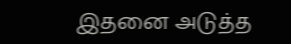இதனை அடுத்த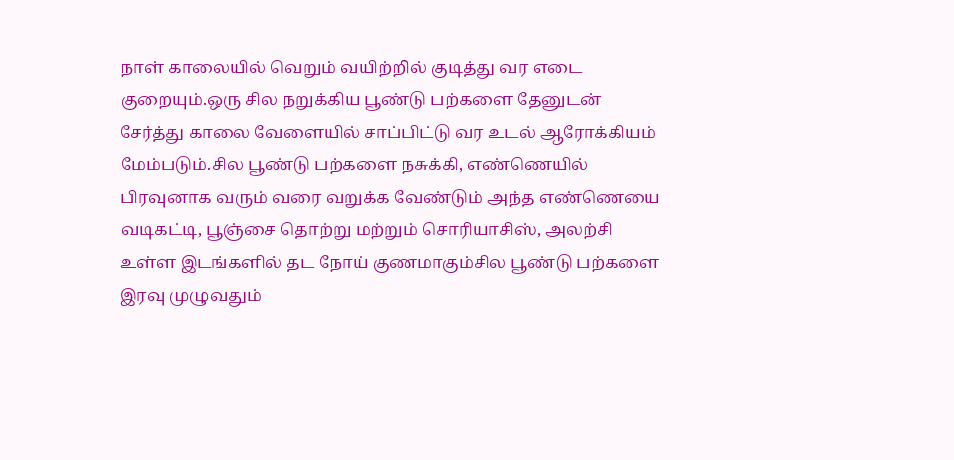நாள் காலையில் வெறும் வயிற்றில் குடித்து வர எடை குறையும்.ஒரு சில நறுக்கிய பூண்டு பற்களை தேனுடன் சேர்த்து காலை வேளையில் சாப்பிட்டு வர உடல் ஆரோக்கியம் மேம்படும்.சில பூண்டு பற்களை நசுக்கி, எண்ணெயில் பிரவுனாக வரும் வரை வறுக்க வேண்டும் அந்த எண்ணெயை வடிகட்டி, பூஞ்சை தொற்று மற்றும் சொரியாசிஸ், அலற்சி உள்ள இடங்களில் தட நோய் குணமாகும்சில பூண்டு பற்களை இரவு முழுவதும்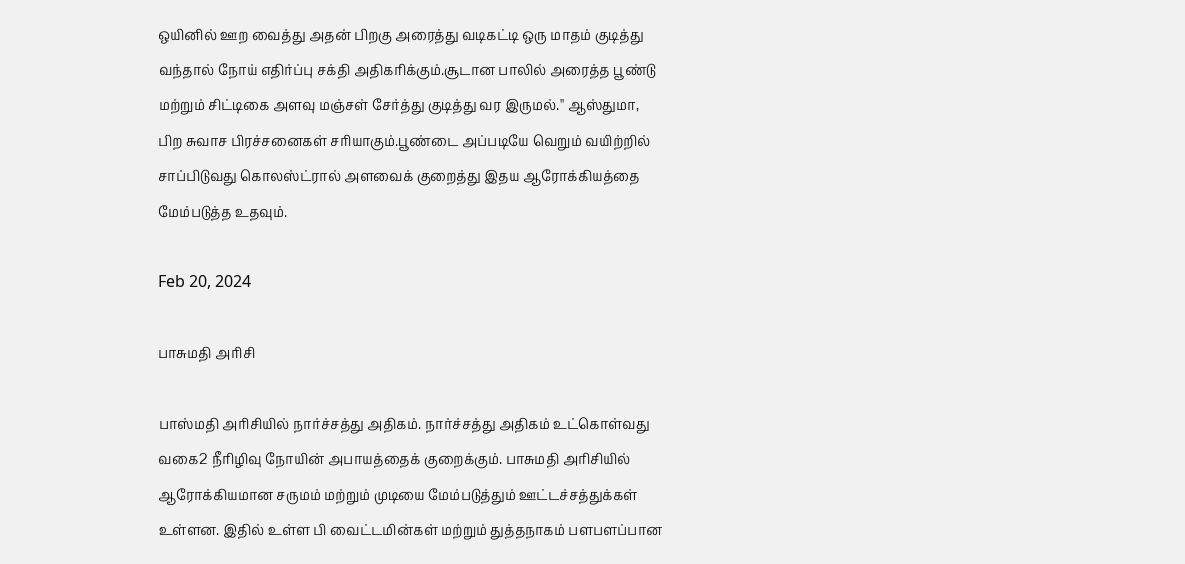ஒயினில் ஊற வைத்து அதன் பிறகு அரைத்து வடிகட்டி ஒரு மாதம் குடித்து வந்தால் நோய் எதிர்ப்பு சக்தி அதிகரிக்கும்.சூடான பாலில் அரைத்த பூண்டு மற்றும் சிட்டிகை அளவு மஞ்சள் சேர்த்து குடித்து வர இருமல்.'' ஆஸ்துமா, பிற சுவாச பிரச்சனைகள் சரியாகும்.பூண்டை அப்படியே வெறும் வயிற்றில் சாப்பிடுவது கொலஸ்ட்ரால் அளவைக் குறைத்து இதய ஆரோக்கியத்தை மேம்படுத்த உதவும்.

Feb 20, 2024

பாசுமதி அரிசி

பாஸ்மதி அரிசியில் நார்ச்சத்து அதிகம். நார்ச்சத்து அதிகம் உட்கொள்வது வகை2 நீரிழிவு நோயின் அபாயத்தைக் குறைக்கும். பாசுமதி அரிசியில் ஆரோக்கியமான சருமம் மற்றும் முடியை மேம்படுத்தும் ஊட்டச்சத்துக்கள் உள்ளன. இதில் உள்ள பி வைட்டமின்கள் மற்றும் துத்தநாகம் பளபளப்பான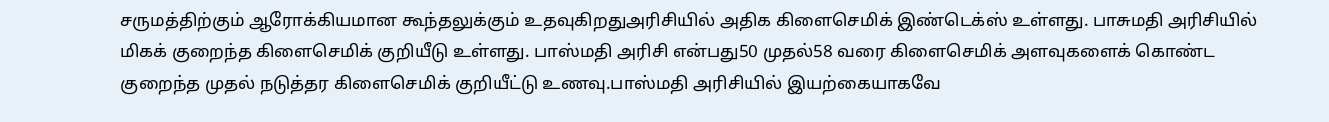சருமத்திற்கும் ஆரோக்கியமான கூந்தலுக்கும் உதவுகிறதுஅரிசியில் அதிக கிளைசெமிக் இண்டெக்ஸ் உள்ளது. பாசுமதி அரிசியில் மிகக் குறைந்த கிளைசெமிக் குறியீடு உள்ளது. பாஸ்மதி அரிசி என்பது50 முதல்58 வரை கிளைசெமிக் அளவுகளைக் கொண்ட குறைந்த முதல் நடுத்தர கிளைசெமிக் குறியீட்டு உணவு.பாஸ்மதி அரிசியில் இயற்கையாகவே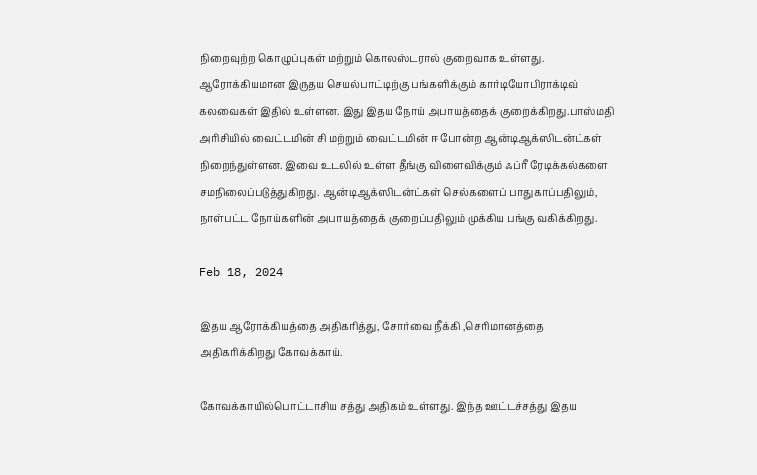நிறைவுற்ற கொழுப்புகள் மற்றும் கொலஸ்டரால் குறைவாக உள்ளது. ஆரோக்கியமான இருதய செயல்பாட்டிற்கு பங்களிக்கும் கார்டியோபிராக்டிவ் கலவைகள் இதில் உள்ளன. இது இதய நோய் அபாயத்தைக் குறைக்கிறது.பாஸ்மதி அரிசியில் வைட்டமின் சி மற்றும் வைட்டமின் ஈ போன்ற ஆன்டிஆக்ஸிடன்ட்கள் நிறைந்துள்ளன. இவை உடலில் உள்ள தீங்கு விளைவிக்கும் ஃப்ரீ ரேடிக்கல்களை சமநிலைப்படுத்துகிறது. ஆன்டிஆக்ஸிடன்ட்கள் செல்களைப் பாதுகாப்பதிலும், நாள்பட்ட நோய்களின் அபாயத்தைக் குறைப்பதிலும் முக்கிய பங்கு வகிக்கிறது.

Feb 18, 2024

இதய ஆரோக்கியத்தை அதிகரித்து, சோர்வை நீக்கி ,செரிமானத்தை அதிகரிக்கிறது கோவக்காய்.

கோவக்காயில்பொட்டாசிய சத்து அதிகம் உள்ளது. இந்த ஊட்டச்சத்து இதய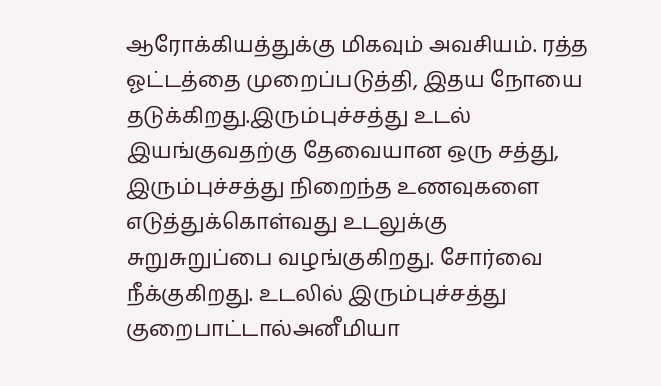ஆரோக்கியத்துக்கு மிகவும் அவசியம். ரத்த ஓட்டத்தை முறைப்படுத்தி, இதய நோயை தடுக்கிறது.இரும்புச்சத்து உடல் இயங்குவதற்கு தேவையான ஒரு சத்து, இரும்புச்சத்து நிறைந்த உணவுகளை எடுத்துக்கொள்வது உடலுக்கு சுறுசுறுப்பை வழங்குகிறது. சோர்வை நீக்குகிறது. உடலில் இரும்புச்சத்து குறைபாட்டால்அனீமியா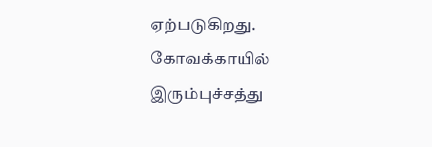ஏற்படுகிறது. கோவக்காயில் இரும்புச்சத்து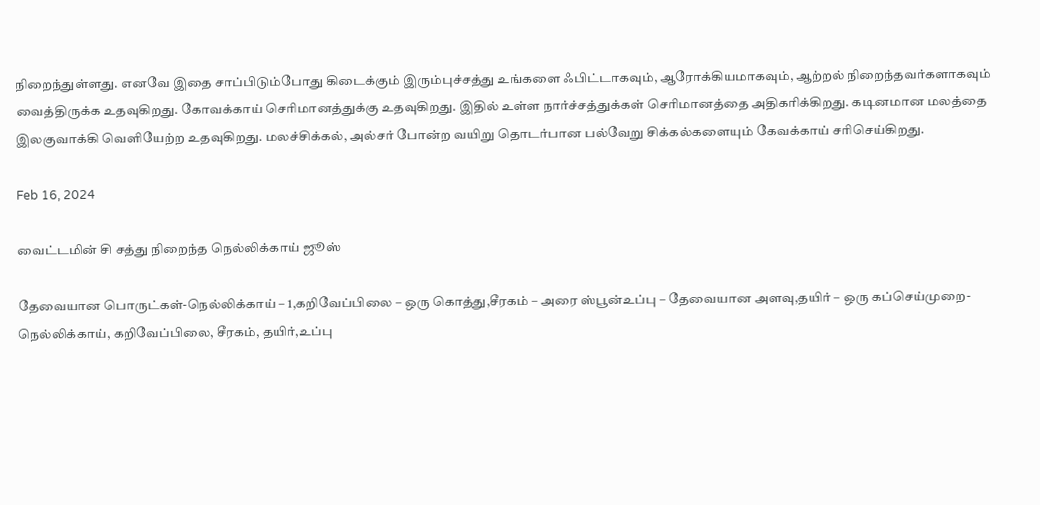நிறைந்துள்ளது. எனவே இதை சாப்பிடும்போது கிடைக்கும் இரும்புச்சத்து உங்களை ஃபிட்டாகவும், ஆரோக்கியமாகவும், ஆற்றல் நிறைந்தவர்களாகவும் வைத்திருக்க உதவுகிறது. கோவக்காய் செரிமானத்துக்கு உதவுகிறது. இதில் உள்ள நார்ச்சத்துக்கள் செரிமானத்தை அதிகரிக்கிறது. கடினமான மலத்தை இலகுவாக்கி வெளியேற்ற உதவுகிறது. மலச்சிக்கல், அல்சர் போன்ற வயிறு தொடர்பான பல்வேறு சிக்கல்களையும் கேவக்காய் சரிசெய்கிறது.

Feb 16, 2024

வைட்டமின் சி சத்து நிறைந்த நெல்லிக்காய் ஜூஸ்

தேவையான பொருட்கள்-நெல்லிக்காய் – 1,கறிவேப்பிலை – ஒரு கொத்து,சீரகம் – அரை ஸ்பூன்உப்பு – தேவையான அளவு,தயிர் – ஒரு கப்செய்முறை-நெல்லிக்காய், கறிவேப்பிலை, சீரகம், தயிர்,உப்பு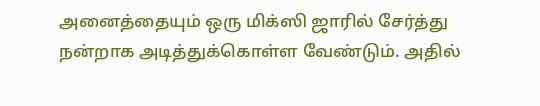அனைத்தையும் ஒரு மிக்ஸி ஜாரில் சேர்த்து நன்றாக அடித்துக்கொள்ள வேண்டும். அதில்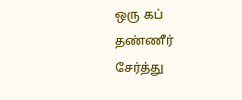ஒரு கப் தண்ணீர் சேர்த்து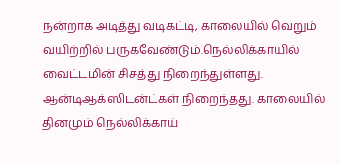நன்றாக அடித்து வடிகட்டி, காலையில் வெறும் வயிற்றில் பருகவேண்டும்.நெல்லிக்காயில் வைட்டமின் சிசத்து நிறைந்துள்ளது. ஆன்டிஆக்ஸிடன்ட்கள் நிறைந்தது. காலையில் தினமும் நெல்லிக்காய்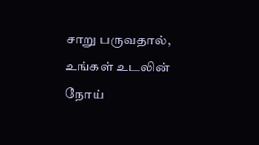சாறு பருவதால், உங்கள் உடலின் நோய்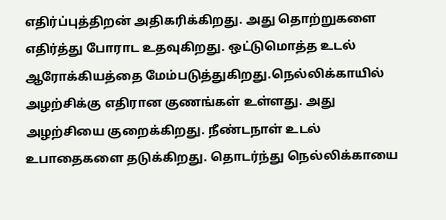எதிர்ப்புத்திறன் அதிகரிக்கிறது. அது தொற்றுகளை எதிர்த்து போராட உதவுகிறது. ஒட்டுமொத்த உடல் ஆரோக்கியத்தை மேம்படுத்துகிறது.நெல்லிக்காயில் அழற்சிக்கு எதிரான குணங்கள் உள்ளது. அது அழற்சியை குறைக்கிறது. நீண்டநாள் உடல் உபாதைகளை தடுக்கிறது. தொடர்ந்து நெல்லிக்காயை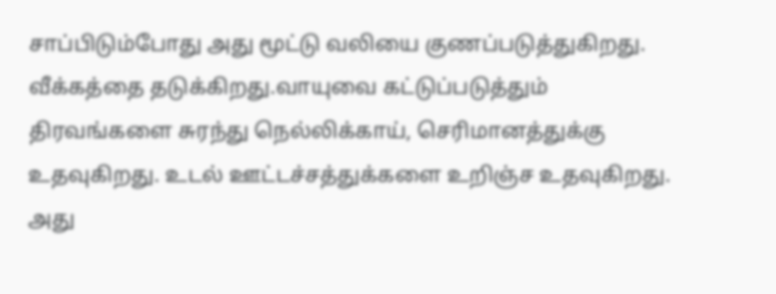சாப்பிடும்போது அது மூட்டு வலியை குணப்படுத்துகிறது. வீக்கத்தை தடுக்கிறது.வாயுவை கட்டுப்படுத்தும் திரவங்களை சுரந்து நெல்லிக்காய், செரிமானத்துக்கு உதவுகிறது. உடல் ஊட்டச்சத்துக்களை உறிஞ்ச உதவுகிறது. அது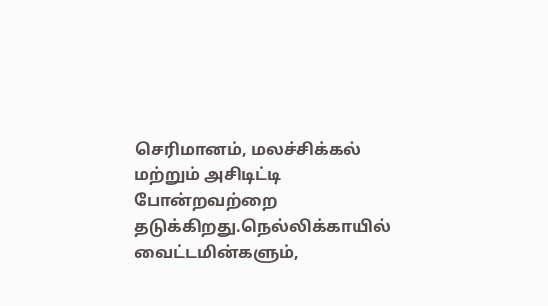செரிமானம், மலச்சிக்கல் மற்றும் அசிடிட்டி போன்றவற்றை தடுக்கிறது.நெல்லிக்காயில் வைட்டமின்களும்,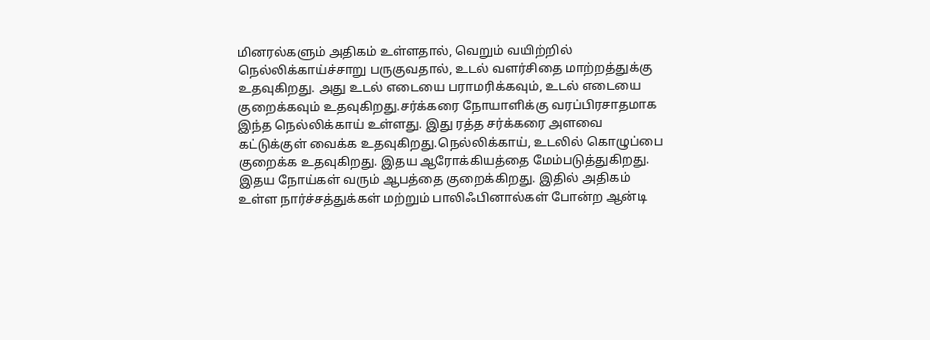மினரல்களும் அதிகம் உள்ளதால், வெறும் வயிற்றில் நெல்லிக்காய்ச்சாறு பருகுவதால், உடல் வளர்சிதை மாற்றத்துக்கு உதவுகிறது. அது உடல் எடையை பராமரிக்கவும், உடல் எடையை குறைக்கவும் உதவுகிறது.சர்க்கரை நோயாளிக்கு வரப்பிரசாதமாக இந்த நெல்லிக்காய் உள்ளது. இது ரத்த சர்க்கரை அளவை கட்டுக்குள் வைக்க உதவுகிறது.நெல்லிக்காய், உடலில் கொழுப்பை குறைக்க உதவுகிறது. இதய ஆரோக்கியத்தை மேம்படுத்துகிறது. இதய நோய்கள் வரும் ஆபத்தை குறைக்கிறது. இதில் அதிகம் உள்ள நார்ச்சத்துக்கள் மற்றும் பாலிஃபினால்கள் போன்ற ஆன்டி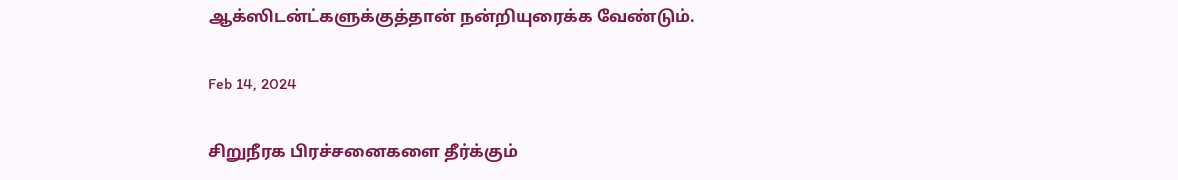ஆக்ஸிடன்ட்களுக்குத்தான் நன்றியுரைக்க வேண்டும்.

Feb 14, 2024

சிறுநீரக பிரச்சனைகளை தீர்க்கும்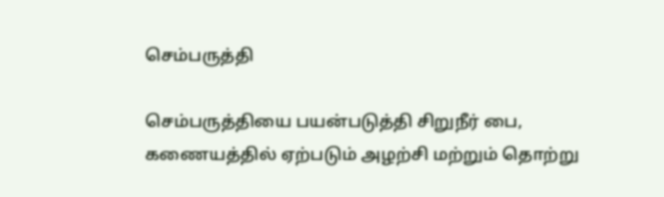செம்பருத்தி

செம்பருத்தியை பயன்படுத்தி சிறுநீர் பை, கணையத்தில் ஏற்படும் அழற்சி மற்றும் தொற்று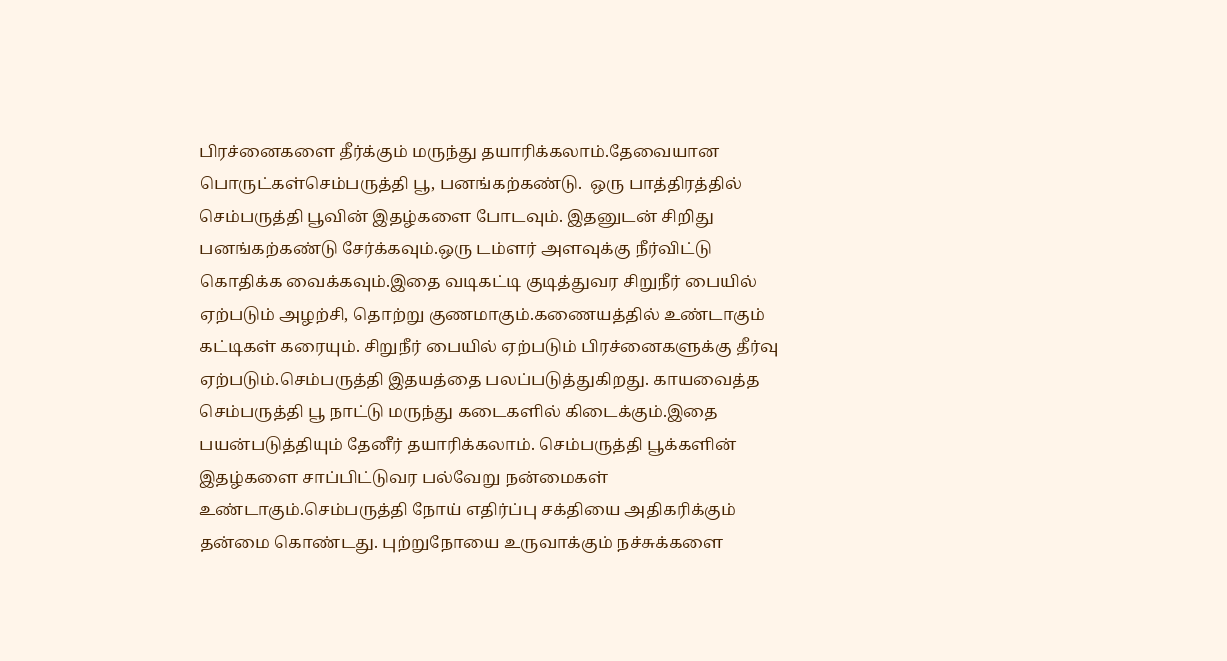பிரச்னைகளை தீர்க்கும் மருந்து தயாரிக்கலாம்.தேவையான பொருட்கள்செம்பருத்தி பூ, பனங்கற்கண்டு.  ஒரு பாத்திரத்தில் செம்பருத்தி பூவின் இதழ்களை போடவும். இதனுடன் சிறிது பனங்கற்கண்டு சேர்க்கவும்.ஒரு டம்ளர் அளவுக்கு நீர்விட்டு கொதிக்க வைக்கவும்.இதை வடிகட்டி குடித்துவர சிறுநீர் பையில் ஏற்படும் அழற்சி, தொற்று குணமாகும்.கணையத்தில் உண்டாகும் கட்டிகள் கரையும். சிறுநீர் பையில் ஏற்படும் பிரச்னைகளுக்கு தீர்வு ஏற்படும்.செம்பருத்தி இதயத்தை பலப்படுத்துகிறது. காயவைத்த செம்பருத்தி பூ நாட்டு மருந்து கடைகளில் கிடைக்கும்.இதை பயன்படுத்தியும் தேனீர் தயாரிக்கலாம். செம்பருத்தி பூக்களின் இதழ்களை சாப்பிட்டுவர பல்வேறு நன்மைகள் உண்டாகும்.செம்பருத்தி நோய் எதிர்ப்பு சக்தியை அதிகரிக்கும் தன்மை கொண்டது. புற்றுநோயை உருவாக்கும் நச்சுக்களை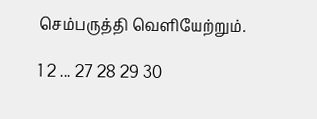செம்பருத்தி வெளியேற்றும்.

1 2 ... 27 28 29 30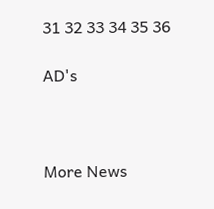31 32 33 34 35 36

AD's



More News